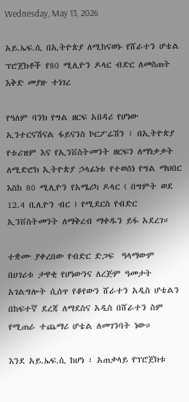Wednesday, May 13, 2026

አይ.ኤፍ.ሲ በኢትዮጵያ ለሚከናወኑ የሸራተን ሆቴል ፕሮጀክቶች የ80 ሚሊዮን ዶላር ብድር ለመስጠት እቅድ መያዙ ተነገረ

የዓለም ባንክ የግል ዘርፍ አበዳሪ የሆነው ኢንተርናሽናል ፋይናንስ ኮርፖሬሽን ፣ በኢትዮጵያ የቱሪዝም እና የኢንቨስትመንት ዘርፍን ለማነቃቃት ለሚድሮክ ኢትዮጵያ ኃላፊነቱ የተወሰነ የግል ማህበር እስከ 80 ሚሊዮን የአሜሪካ ዶላር ( በግምት ወደ 12.4 ቢሊዮን ብር ) የሚደርስ የብድር ኢንቨስትመንት ለማቅረብ ማቀዱን ይፋ አደረገ።

ተቋሙ ያቀረበው የብድር ድጋፍ  ዓላማውም በሀገሪቱ ታዋቂ የሆነውንና ለረጅም ዓመታት አገልግሎት ሲሰጥ የቆየውን ሸራተን አዲስ ሆቴልን በከፍተኛ ደረጃ ለማደስና አዲስ በሸራተን ስም የሚጠራ ተጨማሪ ሆቴል ለመገንባት ነው።

እንደ አይ.ኤፍ.ሲ ከሆነ ፣ አጠቃላይ የፕሮጀክቱ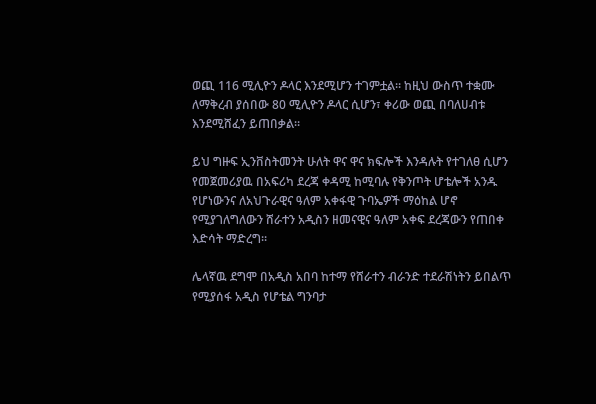ወጪ 116 ሚሊዮን ዶላር እንደሚሆን ተገምቷል። ከዚህ ውስጥ ተቋሙ ለማቅረብ ያሰበው 80 ሚሊዮን ዶላር ሲሆን፣ ቀሪው ወጪ በባለሀብቱ እንደሚሸፈን ይጠበቃል።

ይህ ግዙፍ ኢንቨስትመንት ሁለት ዋና ዋና ክፍሎች እንዳሉት የተገለፀ ሲሆን የመጀመሪያዉ በአፍሪካ ደረጃ ቀዳሚ ከሚባሉ የቅንጦት ሆቴሎች አንዱ የሆነውንና ለአህጉራዊና ዓለም አቀፋዊ ጉባኤዎች ማዕከል ሆኖ የሚያገለግለውን ሸራተን አዲስን ዘመናዊና ዓለም አቀፍ ደረጃውን የጠበቀ እድሳት ማድረግ።

ሌላኛዉ ደግሞ በአዲስ አበባ ከተማ የሸራተን ብራንድ ተደራሽነትን ይበልጥ የሚያሰፋ አዲስ የሆቴል ግንባታ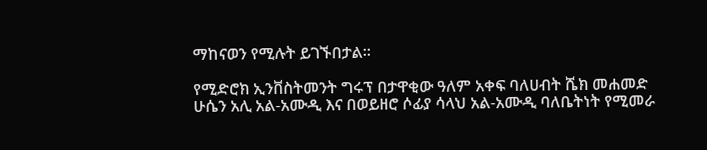ማከናወን የሚሉት ይገኙበታል።

የሚድሮክ ኢንቨስትመንት ግሩፕ በታዋቂው ዓለም አቀፍ ባለሀብት ሼክ መሐመድ ሁሴን አሊ አል-አሙዲ እና በወይዘሮ ሶፊያ ሳላህ አል-አሙዲ ባለቤትነት የሚመራ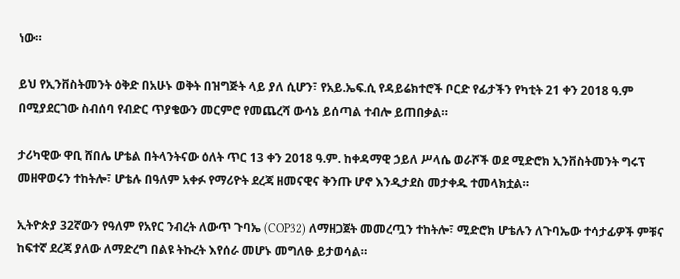ነው።

ይህ የኢንቨስትመንት ዕቅድ በአሁኑ ወቅት በዝግጅት ላይ ያለ ሲሆን፣ የአይ.ኤፍ.ሲ የዳይሬክተሮች ቦርድ የፊታችን የካቲት 21 ቀን 2018 ዓ.ም በሚያደርገው ስብሰባ የብድር ጥያቄውን መርምሮ የመጨረሻ ውሳኔ ይሰጣል ተብሎ ይጠበቃል።

ታሪካዊው ዋቢ ሸበሌ ሆቴል በትላንትናው ዕለት ጥር 13 ቀን 2018 ዓ.ም. ከቀዳማዊ ኃይለ ሥላሴ ወራሾች ወደ ሚድሮክ ኢንቨስትመንት ግሩፕ መዘዋወሩን ተከትሎ፣ ሆቴሉ በዓለም አቀፉ የማሪዮት ደረጃ ዘመናዊና ቅንጡ ሆኖ እንዲታደስ መታቀዱ ተመላክቷል።

ኢትዮጵያ 32ኛውን የዓለም የአየር ንብረት ለውጥ ጉባኤ (COP32) ለማዘጋጀት መመረጧን ተከትሎ፣ ሚድሮክ ሆቴሉን ለጉባኤው ተሳታፊዎች ምቹና ከፍተኛ ደረጃ ያለው ለማድረግ በልዩ ትኩረት እየሰራ መሆኑ መግለፁ ይታወሳል።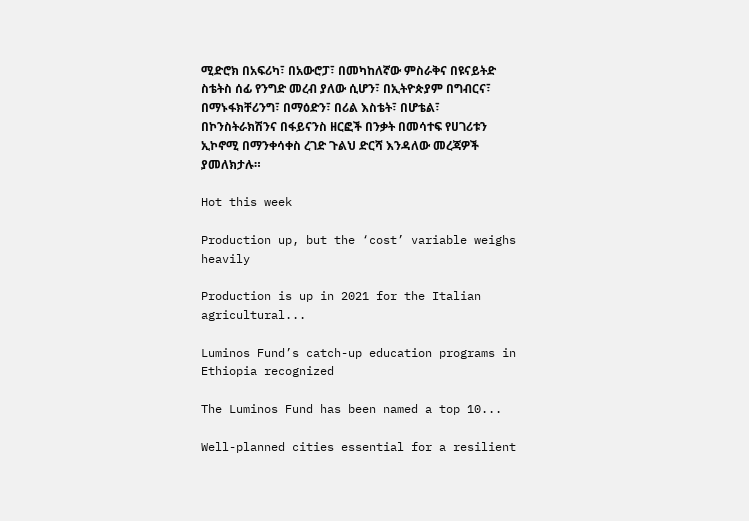ሚድሮክ በአፍሪካ፣ በአውሮፓ፣ በመካከለኛው ምስራቅና በዩናይትድ ስቴትስ ሰፊ የንግድ መረብ ያለው ሲሆን፣ በኢትዮጵያም በግብርና፣ በማኑፋክቸሪንግ፣ በማዕድን፣ በሪል እስቴት፣ በሆቴል፣ በኮንስትራክሽንና በፋይናንስ ዘርፎች በንቃት በመሳተፍ የሀገሪቱን ኢኮኖሚ በማንቀሳቀስ ረገድ ጉልህ ድርሻ እንዳለው መረጃዎች ያመለክታሉ።

Hot this week

Production up, but the ‘cost’ variable weighs heavily

Production is up in 2021 for the Italian agricultural...

Luminos Fund’s catch-up education programs in Ethiopia recognized

The Luminos Fund has been named a top 10...

Well-planned cities essential for a resilient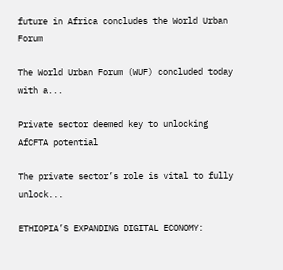future in Africa concludes the World Urban Forum

The World Urban Forum (WUF) concluded today with a...

Private sector deemed key to unlocking AfCFTA potential

The private sector’s role is vital to fully unlock...

ETHIOPIA’S EXPANDING DIGITAL ECONOMY: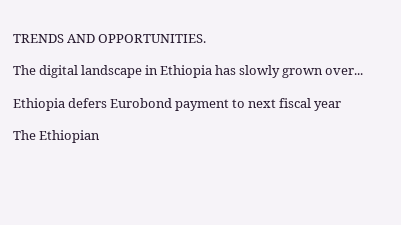TRENDS AND OPPORTUNITIES.

The digital landscape in Ethiopia has slowly grown over...

Ethiopia defers Eurobond payment to next fiscal year

The Ethiopian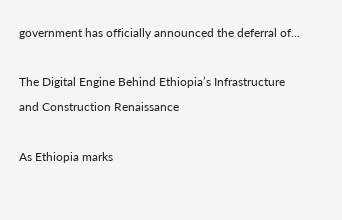government has officially announced the deferral of...

The Digital Engine Behind Ethiopia’s Infrastructure and Construction Renaissance

As Ethiopia marks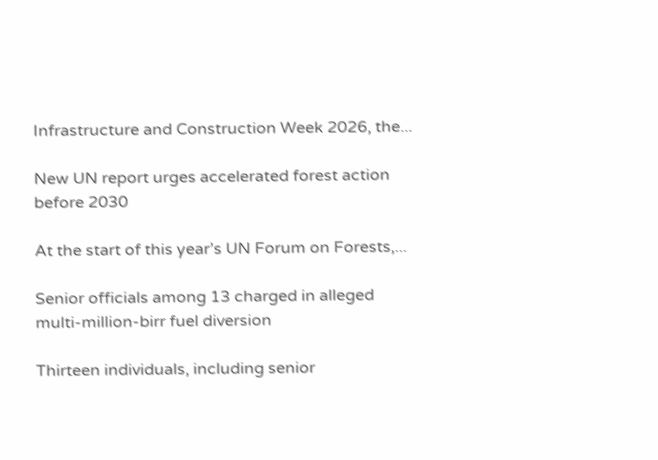Infrastructure and Construction Week 2026, the...

New UN report urges accelerated forest action before 2030

At the start of this year’s UN Forum on Forests,...

Senior officials among 13 charged in alleged multi-million-birr fuel diversion

Thirteen individuals, including senior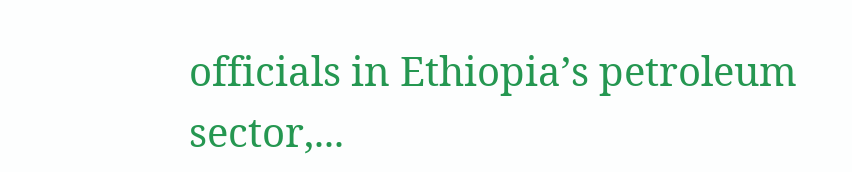officials in Ethiopia’s petroleum sector,...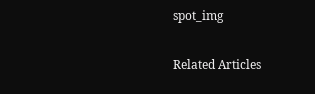spot_img

Related Articles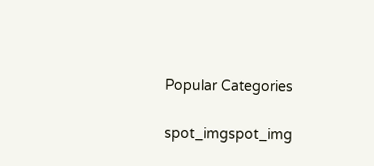Popular Categories

spot_imgspot_img